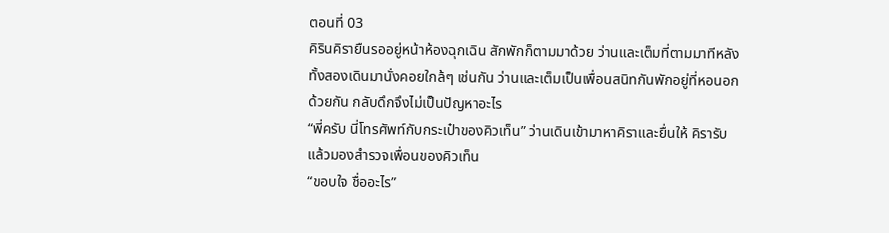ตอนที่ 03
คิรินคิรายืนรออยู่หน้าห้องฉุกเฉิน สักพักก็ตามมาด้วย ว่านและเต็มที่ตามมาทีหลัง ทั้งสองเดินมานั่งคอยใกล้ๆ เช่นกัน ว่านและเต็มเป็นเพื่อนสนิทกันพักอยู่ที่หอนอกด้วยกัน กลับดึกจึงไม่เป็นปัญหาอะไร
“พี่ครับ นี่โทรศัพท์กับกระเป๋าของคิวเท็น” ว่านเดินเข้ามาหาคิราและยื่นให้ คิรารับแล้วมองสำรวจเพื่อนของคิวเท็น
“ขอบใจ ชื่ออะไร”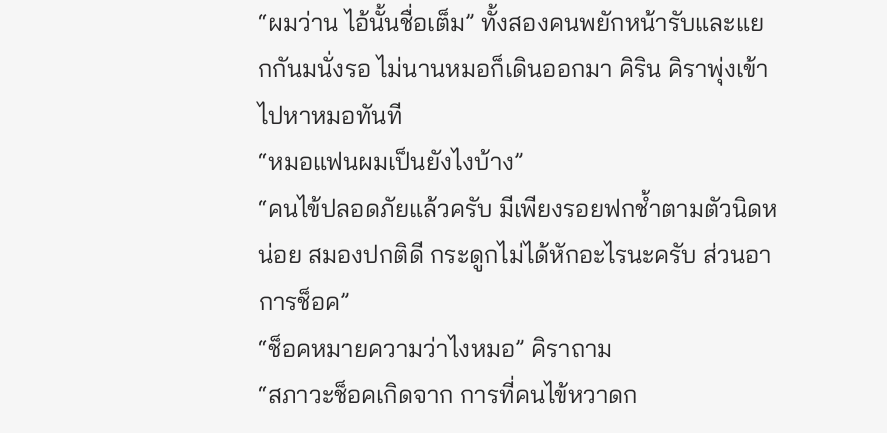“ผมว่าน ไอ้นั้นชื่อเต็ม” ทั้งสองคนพยักหน้ารับและแยกกันมนั่งรอ ไม่นานหมอก็เดินออกมา คิริน คิราพุ่งเข้าไปหาหมอทันที
“หมอแฟนผมเป็นยังไงบ้าง”
“คนไข้ปลอดภัยแล้วครับ มีเพียงรอยฟกช้ำตามตัวนิดหน่อย สมองปกติดี กระดูกไม่ได้หักอะไรนะครับ ส่วนอาการช็อค”
“ช็อคหมายความว่าไงหมอ” คิราถาม
“สภาวะช็อคเกิดจาก การที่คนไข้หวาดก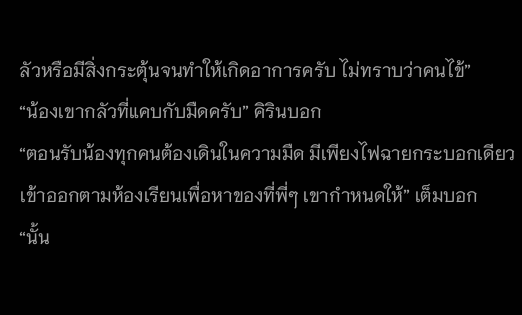ลัวหรือมีสิ่งกระตุ้นจนทำให้เกิดอาการครับ ไม่ทราบว่าคนไข้”
“น้องเขากลัวที่แคบกับมืดครับ” คิรินบอก
“ตอนรับน้องทุกคนต้องเดินในความมืด มีเพียงไฟฉายกระบอกเดียว เข้าออกตามห้องเรียนเพื่อหาของที่พี่ๆ เขากำหนดให้” เต็มบอก
“นั้น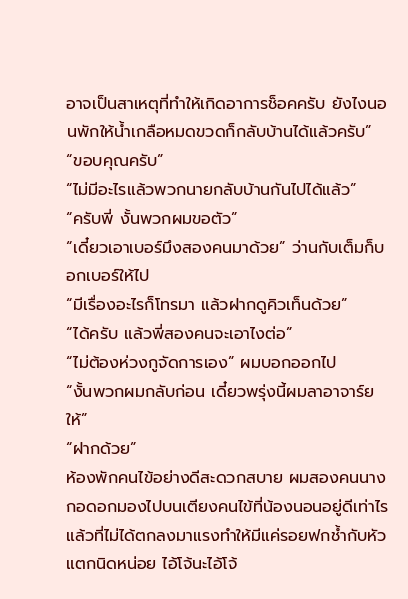อาจเป็นสาเหตุที่ทำให้เกิดอาการช็อคครับ ยังไงนอนพักให้น้ำเกลือหมดขวดก็กลับบ้านได้แล้วครับ”
“ขอบคุณครับ”
“ไม่มีอะไรแล้วพวกนายกลับบ้านกันไปได้แล้ว”
“ครับพี่ งั้นพวกผมขอตัว”
“เดี๋ยวเอาเบอร์มึงสองคนมาด้วย” ว่านกับเต็มก็บอกเบอร์ให้ไป
“มีเรื่องอะไรก็โทรมา แล้วฝากดูคิวเท็นด้วย”
“ได้ครับ แล้วพี่สองคนจะเอาไงต่อ”
“ไม่ต้องห่วงกูจัดการเอง” ผมบอกออกไป
“งั้นพวกผมกลับก่อน เดี๋ยวพรุ่งนี้ผมลาอาจาร์ยให้”
“ฝากด้วย”
ห้องพักคนไข้อย่างดีสะดวกสบาย ผมสองคนนางกอดอกมองไปบนเตียงคนไข้ที่น้องนอนอยู่ดีเท่าไรแล้วที่ไม่ได้ตกลงมาแรงทำให้มีแค่รอยฟกช้ำกับหัวแตกนิดหน่อย ไอ้โจ้นะไอ้โจ้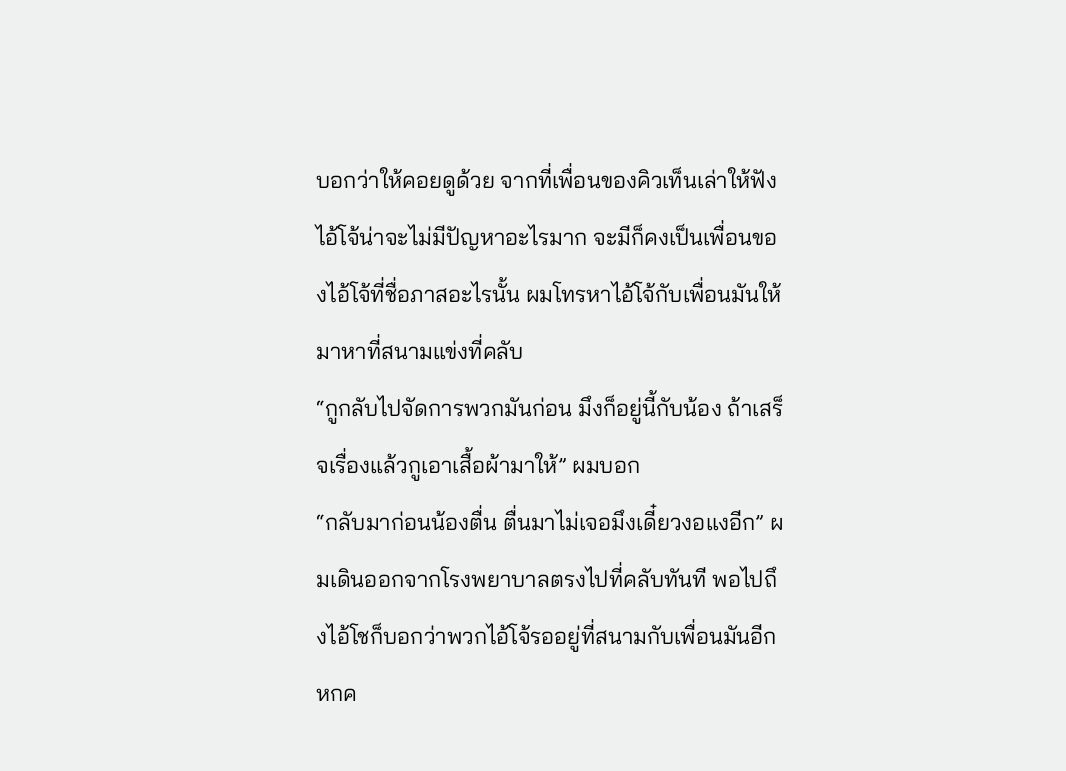บอกว่าให้คอยดูด้วย จากที่เพื่อนของคิวเท็นเล่าให้ฟังไอ้โจ้น่าจะไม่มีปัญหาอะไรมาก จะมีก็คงเป็นเพื่อนของไอ้โจ้ที่ชื่อภาสอะไรนั้น ผมโทรหาไอ้โจ้กับเพื่อนมันให้มาหาที่สนามแข่งที่คลับ
“กูกลับไปจัดการพวกมันก่อน มึงก็อยู่นี้กับน้อง ถ้าเสร็จเรื่องแล้วกูเอาเสื้อผ้ามาให้” ผมบอก
“กลับมาก่อนน้องตื่น ตื่นมาไม่เจอมึงเดี๋ยวงอแงอีก” ผมเดินออกจากโรงพยาบาลตรงไปที่คลับทันที พอไปถึงไอ้โชก็บอกว่าพวกไอ้โจ้รออยู่ที่สนามกับเพื่อนมันอีกหกค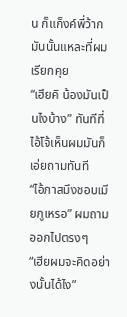น ก็แก็งค์พี่ว้ากมันนั้นแหละที่ผมเรียกคุย
“เฮียคิ น้องมันเป็นไงบ้าง” ทันทีที่ไอ้โจ้เห็นผมมันก็เอ่ยถามทันที
“ไอ้ภาสมึงชอบเมียกูเหรอ” ผมถามออกไปตรงๆ
“เฮียผมจะคิดอย่างนั้นได้ไง”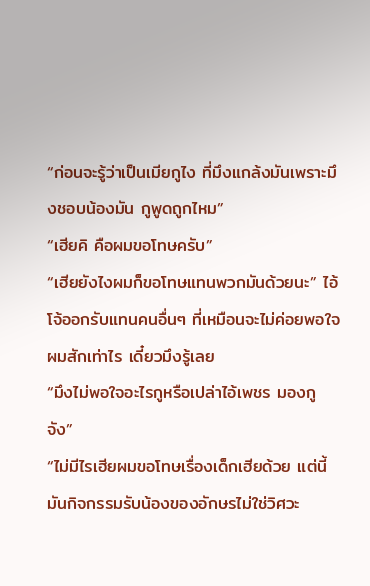“ก่อนจะรู้ว่าเป็นเมียกูไง ที่มึงแกล้งมันเพราะมึงชอบน้องมัน กูพูดถูกไหม”
“เฮียคิ คือผมขอโทษครับ”
“เฮียยังไงผมก็ขอโทษแทนพวกมันด้วยนะ” ไอ้โจ้ออกรับแทนคนอื่นๆ ที่เหมือนจะไม่ค่อยพอใจผมสักเท่าไร เดี๋ยวมึงรู้เลย
“มึงไม่พอใจอะไรกูหรือเปล่าไอ้เพชร มองกูจัง”
“ไม่มีไรเฮียผมขอโทษเรื่องเด็กเฮียด้วย แต่นี้มันกิจกรรมรับน้องของอักษรไม่ใช่วิศวะ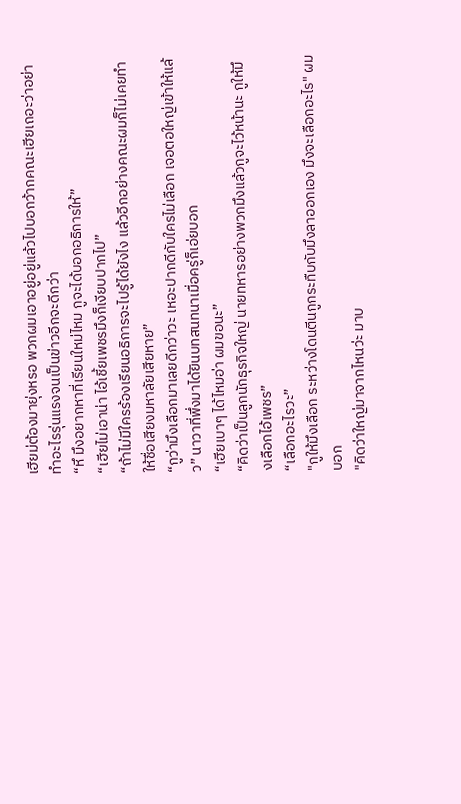เฮียม่ต้องมายุ่งหรอ พวกผมเอาอยู่อยู่แล้วไปบอกว้ากคณะเฮียเถอะว่าอย่าทำอะไรรุ่นแรงจนเป็นข่าวอีกจะดีกว่า
“หึ มึงอยากหาที่เรียนใหม่ไหม กูจะได้บอกอธิการให้”
“เฮียไม่เอาน่า ไอ้เชี้ยเพชรมึงก็เงียบปากไป”
“ถ้าไม่มีใครร้องเรียนอธิการจะไปรู้ได้ยังไง แล้วอีกอย่างคณะผมก็ไม่เคยทำให้ชื่อเสียงมหาลัยเสียหาย”
“กูว่ามึงเลือกมาเลยดีกว่าวะ เหอะปากดีกับใครไม่เลือก เจอตอใหญ่เข้าให้แล้ว” นาวาที่พึ่งมาได้ยินบทสนทนาเมื่อครู่ก็เอ่ยบอก
“เฮียเบาๆ ได้ไหมอ่า ผมขอนะ”
“คิดว่าเป็นลูกนักธุรกิจใหญ่ นายทหารอย่างพวกมึงแล้วกูจะไว้หน้านะ กูให้มึงเลือกไอ้เพชร”
“เลือกอะไรวะ”
"กูให้มึงเลือก ระหว่างโดนตีนกูกระทืบกับมึงลาออกเอง มึงจะเลือกอะไร" ผมบอก
"คิดว่าใหญ่มาจากไหนว่ะ มาบ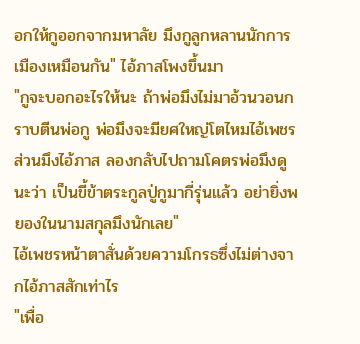อกให้กูออกจากมหาลัย มึงกูลูกหลานนักการเมืองเหมือนกัน" ไอ้ภาสโพงขึ้นมา
"กูจะบอกอะไรให้นะ ถ้าพ่อมึงไม่มาอ้วนวอนกราบตีนพ่อกู พ่อมึงจะมียศใหญ่โตไหมไอ้เพชร ส่วนมึงไอ้ภาส ลองกลับไปถามโคตรพ่อมึงดูนะว่า เป็นขี้ข้าตระกูลปู่กูมากี่รุ่นแล้ว อย่ายิ่งพยองในนามสกุลมึงนักเลย"
ไอ้เพชรหน้าตาสั่นด้วยความโกรธซึ่งไม่ต่างจากไอ้ภาสสักเท่าไร
"เพื่อ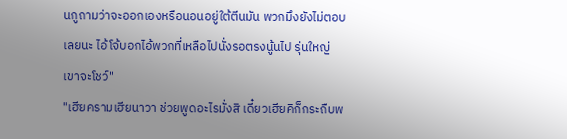นกูถามว่าจะออกเองหรือนอนอยู่ใต้ตีนมัน พวกมึงยังไม่ตอบเลยนะ ไอ้โจ้บอกไอ้พวกที่เหลือไปนั่งรอตรงนู้นไป รุ่นใหญ่เขาจะโชว์"
"เฮียครามเฮียนาวา ช่วยพูดอะไรมั่งสิ เดี๋ยวเฮียคิก็กระถืบพ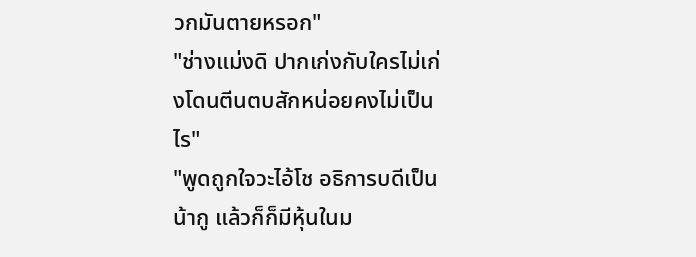วกมันตายหรอก"
"ช่างแม่งดิ ปากเก่งกับใครไม่เก่งโดนตีนตบสักหน่อยคงไม่เป็นไร"
"พูดถูกใจวะไอ้โช อธิการบดีเป็นน้ากู แล้วก็ก็มีหุ้นในม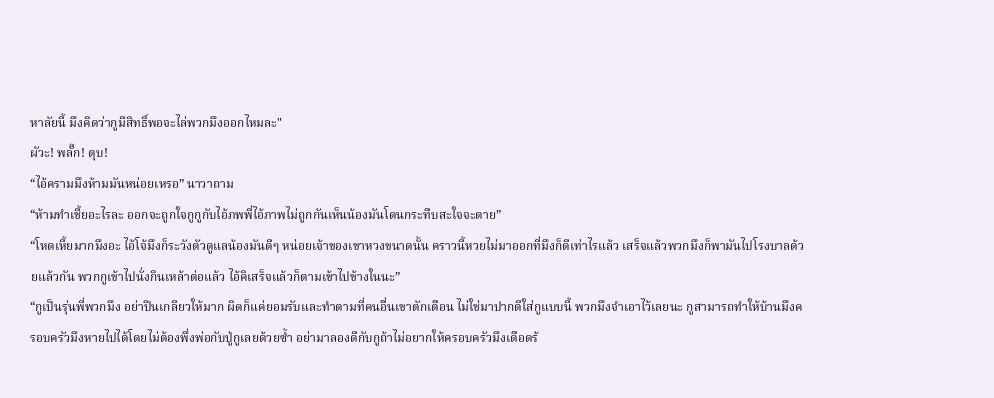หาลัยนี้ มึงคิดว่ากูมีสิทธิ์พอจะไล่พวกมึงออกไหมละ"
ผัวะ! พลั๊ก! ตุบ!
“ไอ้ครามมึงห้ามมันหน่อยเหรอ” นาวาถาม
“ห้ามทำเชี้ยอะไรละ ออกจะถูกใจกูกูกับไอ้ภพพี่ไอ้ภาพไม่ถูกกันเห็นน้องมันโดนกระทืบสะใจจะตาย”
“โหดเหี้ยมากมึงอะ ไอ้โจ้มึงก็ระวังตัวดูแลน้องมันดีๆ หน่อยเจ้าของเขาหวงขนาดนั้น คราวนี้หวยไม่มาออกที่มึงก็ดีเท่าไรแล้ว เสร็จแล้วพวกมึงก็พามันไปโรงบาลด้วยแล้วกัน พวกกูเข้าไปนั่งกินเหล้าต่อแล้ว ไอ้คิเสร็จแล้วก็ตามเข้าไปข้างในนะ”
“กูเป็นรุ่นพี่พวกมึง อย่าปีนเกลียวให้มาก ผิดก็แค่ยอมรับและทำตามที่คนอื่นเขาตักเตือน ไม่ใช่มาปากดีใส่กูแบบนี้ พวกมึงจำเอาไว้เลยนะ กูสามารถทำให้บ้านมึงครอบครัวมึงหายไปได้โดยไม่ต้องพึ่งพ่อกับปู่กูเลยด้วยซ้ำ อย่ามาลองดีกับกูถ้าไม่อยากให้ครอบครัวมึงเดือดร้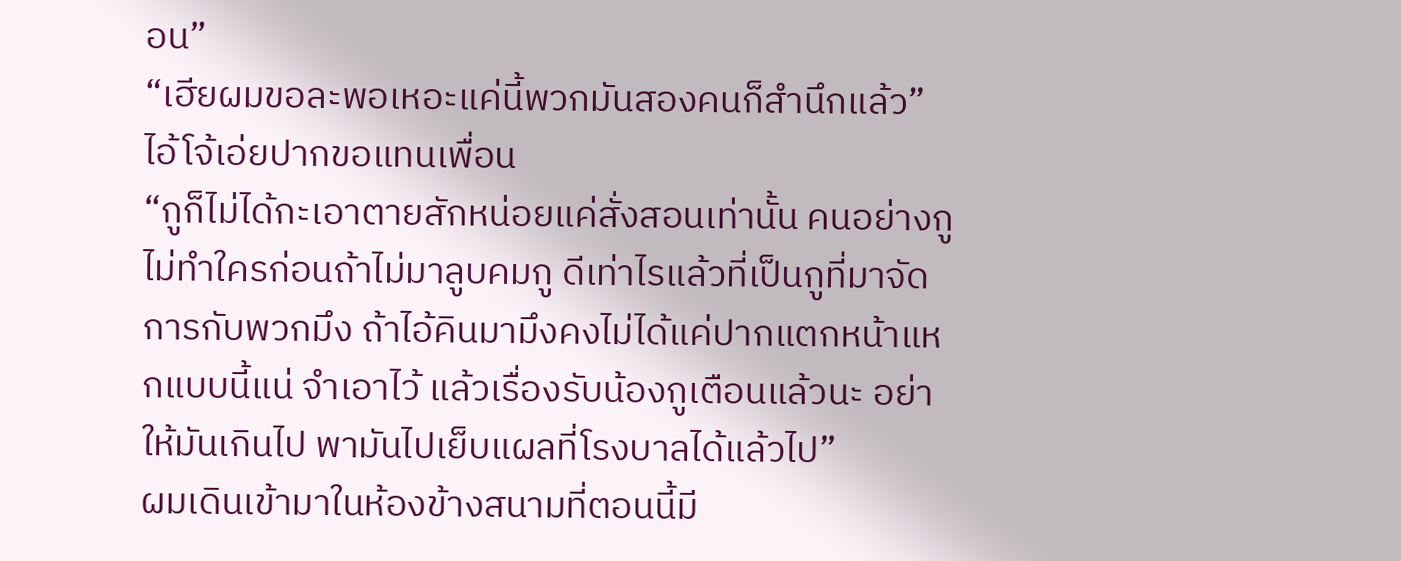อน”
“เฮียผมขอละพอเหอะแค่นี้พวกมันสองคนก็สำนึกแล้ว” ไอ้โจ้เอ่ยปากขอแทนเพื่อน
“กูก็ไม่ได้กะเอาตายสักหน่อยแค่สั่งสอนเท่านั้น คนอย่างกูไม่ทำใครก่อนถ้าไม่มาลูบคมกู ดีเท่าไรแล้วที่เป็นกูที่มาจัดการกับพวกมึง ถ้าไอ้คินมามึงคงไม่ได้แค่ปากแตกหน้าแหกแบบนี้แน่ จำเอาไว้ แล้วเรื่องรับน้องกูเตือนแล้วนะ อย่าให้มันเกินไป พามันไปเย็บแผลที่โรงบาลได้แล้วไป”
ผมเดินเข้ามาในห้องข้างสนามที่ตอนนี้มี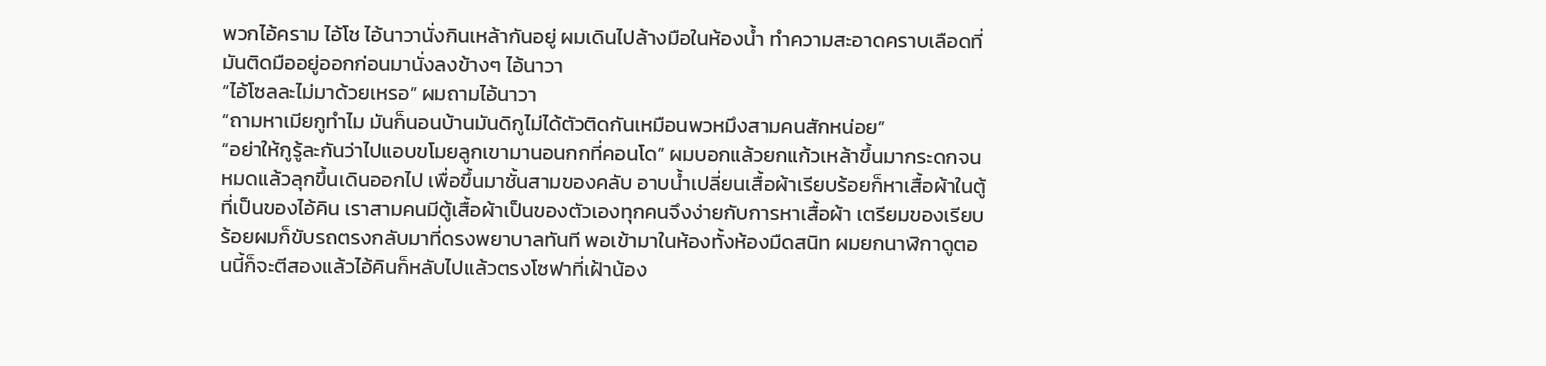พวกไอ้คราม ไอ้โช ไอ้นาวานั่งกินเหล้ากันอยู่ ผมเดินไปล้างมือในห้องน้ำ ทำความสะอาดคราบเลือดที่มันติดมืออยู่ออกก่อนมานั่งลงข้างๆ ไอ้นาวา
“ไอ้โซลละไม่มาด้วยเหรอ” ผมถามไอ้นาวา
“ถามหาเมียกูทำไม มันก็นอนบ้านมันดิกูไม่ได้ตัวติดกันเหมือนพวหมึงสามคนสักหน่อย”
“อย่าให้กูรู้ละกันว่าไปแอบขโมยลูกเขามานอนกกที่คอนโด” ผมบอกแล้วยกแก้วเหล้าขึ้นมากระดกจนหมดแล้วลุกขึ้นเดินออกไป เพื่อขึ้นมาชั้นสามของคลับ อาบน้ำเปลี่ยนเสื้อผ้าเรียบร้อยก็หาเสื้อผ้าในตู้ที่เป็นของไอ้คิน เราสามคนมีตู้เสื้อผ้าเป็นของตัวเองทุกคนจึงง่ายกับการหาเสื้อผ้า เตรียมของเรียบร้อยผมก็ขับรถตรงกลับมาที่ดรงพยาบาลทันที พอเข้ามาในห้องทั้งห้องมืดสนิท ผมยกนาฬิกาดูตอนนี้ก็จะตีสองแล้วไอ้คินก็หลับไปแล้วตรงโซฟาที่เฝ้าน้อง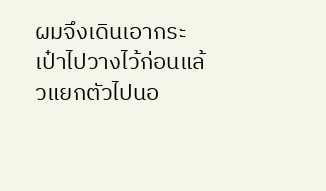ผมจึงเดินเอากระเป๋าไปวางไว้ก่อนแล้วแยกตัวไปนอ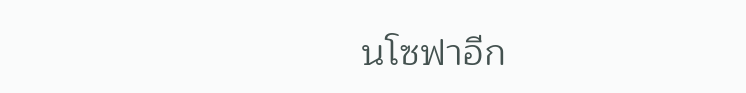นโซฟาอีก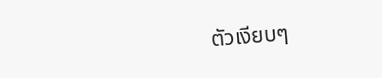ตัวเงียบๆ